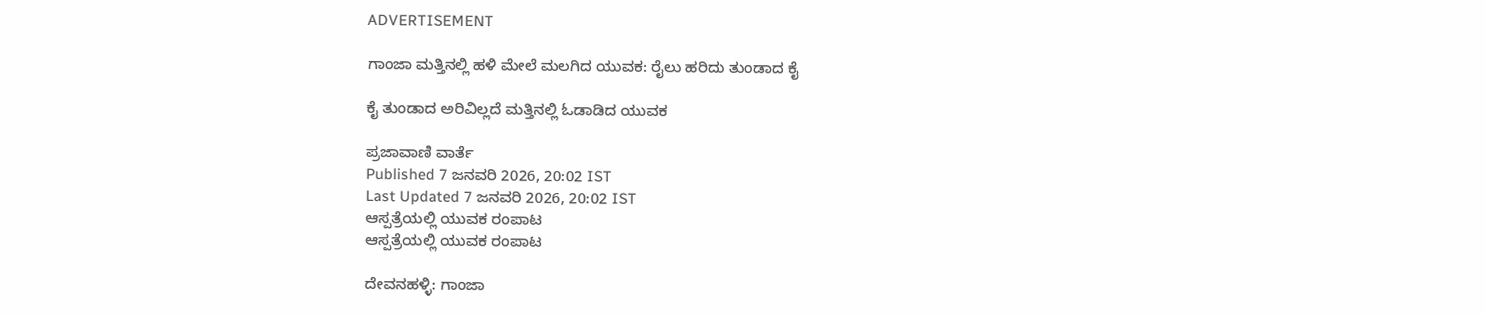ADVERTISEMENT

ಗಾಂಜಾ ಮತ್ತಿನಲ್ಲಿ ಹಳಿ ಮೇಲೆ ಮಲಗಿದ ಯುವಕ: ರೈಲು ಹರಿದು ತುಂಡಾದ ಕೈ

ಕೈ ತುಂಡಾದ ಅರಿವಿಲ್ಲದೆ ಮತ್ತಿನಲ್ಲಿ ಓಡಾಡಿದ ಯುವಕ

ಪ್ರಜಾವಾಣಿ ವಾರ್ತೆ
Published 7 ಜನವರಿ 2026, 20:02 IST
Last Updated 7 ಜನವರಿ 2026, 20:02 IST
ಆಸ್ಪತ್ರೆಯಲ್ಲಿ ಯುವಕ ರಂಪಾಟ
ಆಸ್ಪತ್ರೆಯಲ್ಲಿ ಯುವಕ ರಂಪಾಟ

ದೇವನಹಳ್ಳಿ: ಗಾಂಜಾ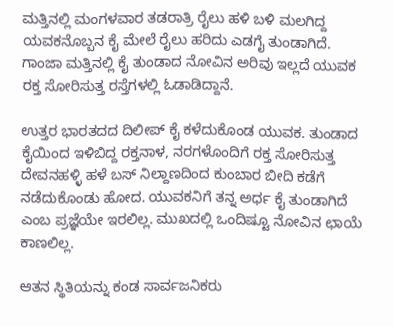ಮತ್ತಿನಲ್ಲಿ ಮಂಗಳವಾರ ತಡರಾತ್ರಿ ರೈಲು ಹಳಿ ಬಳಿ ಮಲಗಿದ್ದ ಯವಕನೊಬ್ಬನ ಕೈ ಮೇಲೆ ರೈಲು ಹರಿದು ಎಡಗೈ ತುಂಡಾಗಿದೆ. ಗಾಂಜಾ ಮತ್ತಿನಲ್ಲಿ ಕೈ ತುಂಡಾದ ನೋವಿನ ಅರಿವು ಇಲ್ಲದೆ ಯುವಕ ರಕ್ತ ಸೋರಿಸುತ್ತ ರಸ್ತೆಗಳಲ್ಲಿ ಓಡಾಡಿದ್ದಾನೆ.

ಉತ್ತರ ಭಾರತದದ ದಿಲೀಪ್ ಕೈ ಕಳೆದುಕೊಂಡ ಯುವಕ. ತುಂಡಾದ ಕೈಯಿಂದ ಇಳಿಬಿದ್ದ ರಕ್ತನಾಳ, ನರಗಳೊಂದಿಗೆ ರಕ್ತ ಸೋರಿಸುತ್ತ ದೇವನಹಳ್ಳಿ ಹಳೆ ಬಸ್‌ ನಿಲ್ದಾಣದಿಂದ ಕುಂಬಾರ ಬೀದಿ ಕಡೆಗೆ ನಡೆದುಕೊಂಡು ಹೋದ. ಯುವಕನಿಗೆ ತನ್ನ ಅರ್ಧ ಕೈ ತುಂಡಾಗಿದೆ ಎಂಬ ಪ್ರಜ್ಞೆಯೇ ಇರಲಿಲ್ಲ. ಮುಖದಲ್ಲಿ ಒಂದಿಷ್ಟೂ ನೋವಿನ ಛಾಯೆ ಕಾಣಲಿಲ್ಲ.

ಆತನ ಸ್ಥಿತಿಯನ್ನು ಕಂಡ ಸಾರ್ವಜನಿಕರು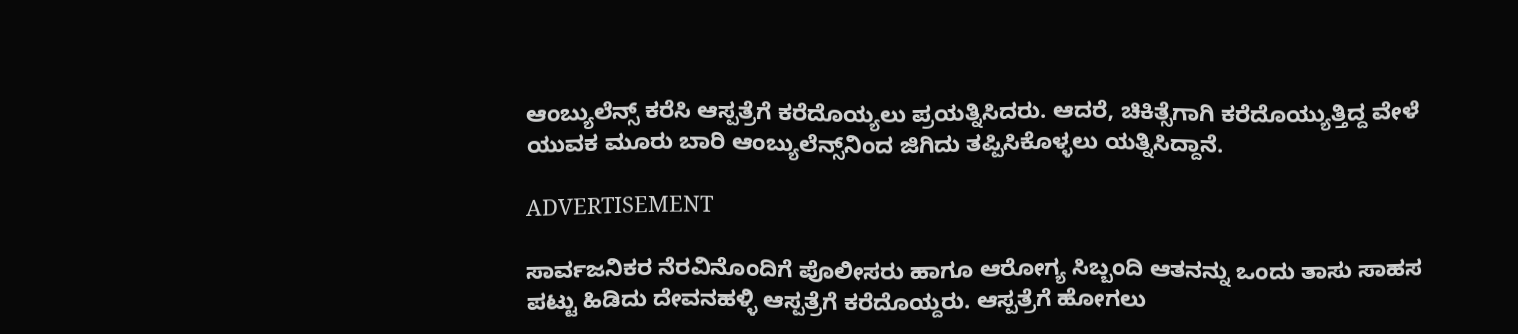ಆಂಬ್ಯುಲೆನ್ಸ್‌ ಕರೆಸಿ ಆಸ್ಪತ್ರೆಗೆ ಕರೆದೊಯ್ಯಲು ಪ್ರಯತ್ನಿಸಿದರು. ಆದರೆ, ಚಿಕಿತ್ಸೆಗಾಗಿ ಕರೆದೊಯ್ಯುತ್ತಿದ್ದ ವೇಳೆ ಯುವಕ ಮೂರು ಬಾರಿ ಆಂಬ್ಯುಲೆನ್ಸ್‌ನಿಂದ ಜಿಗಿದು ತಪ್ಪಿಸಿಕೊಳ್ಳಲು ಯತ್ನಿಸಿದ್ದಾನೆ.

ADVERTISEMENT

ಸಾರ್ವಜನಿಕರ ನೆರವಿನೊಂದಿಗೆ ಪೊಲೀಸರು ಹಾಗೂ ಆರೋಗ್ಯ ಸಿಬ್ಬಂದಿ ಆತನನ್ನು ಒಂದು ತಾಸು ಸಾಹಸ ಪಟ್ಟು ಹಿಡಿದು ದೇವನಹಳ್ಳಿ ಆಸ್ಪತ್ರೆಗೆ ಕರೆದೊಯ್ದರು. ಆಸ್ಪತ್ರೆಗೆ ಹೋಗಲು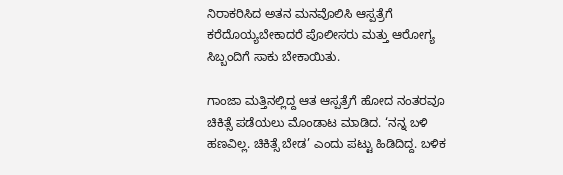ನಿರಾಕರಿಸಿದ ಅತನ ಮನವೊಲಿಸಿ ಆಸ್ಪತ್ರೆಗೆ ಕರೆದೊಯ್ಯಬೇಕಾದರೆ ಪೊಲೀಸರು ಮತ್ತು ಆರೋಗ್ಯ ಸಿಬ್ಬಂದಿಗೆ ಸಾಕು ಬೇಕಾಯಿತು.

ಗಾಂಜಾ ಮತ್ತಿನಲ್ಲಿದ್ದ ಆತ ಆಸ್ಪತ್ರೆಗೆ ಹೋದ ನಂತರವೂ ಚಿಕಿತ್ಸೆ ಪಡೆಯಲು ಮೊಂಡಾಟ ಮಾಡಿದ. ‘ನನ್ನ ಬಳಿ ಹಣವಿಲ್ಲ. ಚಿಕಿತ್ಸೆ ಬೇಡ’ ಎಂದು ಪಟ್ಟು ಹಿಡಿದಿದ್ದ. ಬಳಿಕ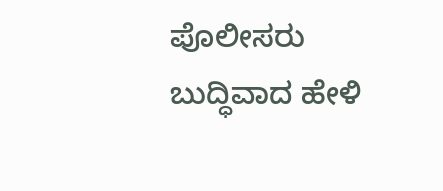ಪೊಲೀಸರು ಬುದ್ಧಿವಾದ ಹೇಳಿ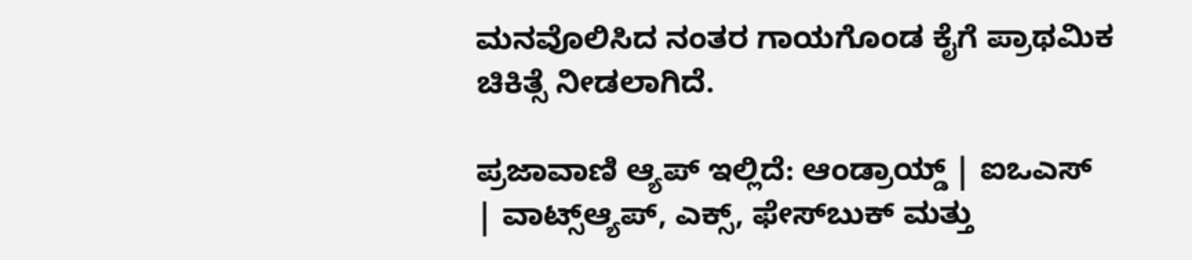ಮನವೊಲಿಸಿದ ನಂತರ ಗಾಯಗೊಂಡ ಕೈಗೆ ಪ್ರಾಥಮಿಕ ಚಿಕಿತ್ಸೆ ನೀಡಲಾಗಿದೆ.

ಪ್ರಜಾವಾಣಿ ಆ್ಯಪ್ ಇಲ್ಲಿದೆ: ಆಂಡ್ರಾಯ್ಡ್ | ಐಒಎಸ್ | ವಾಟ್ಸ್ಆ್ಯಪ್, ಎಕ್ಸ್, ಫೇಸ್‌ಬುಕ್ ಮತ್ತು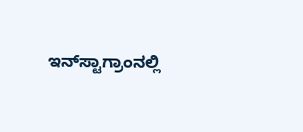ಇನ್‌ಸ್ಟಾಗ್ರಾಂನಲ್ಲಿ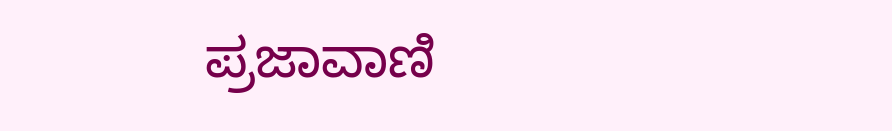ಪ್ರಜಾವಾಣಿ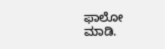ಫಾಲೋ ಮಾಡಿ.